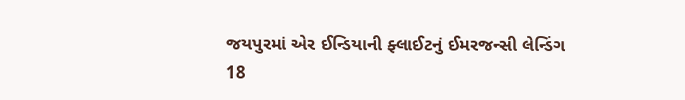જયપુરમાં એર ઈન્ડિયાની ફ્લાઈટનું ઈમરજન્સી લેન્ડિંગ
18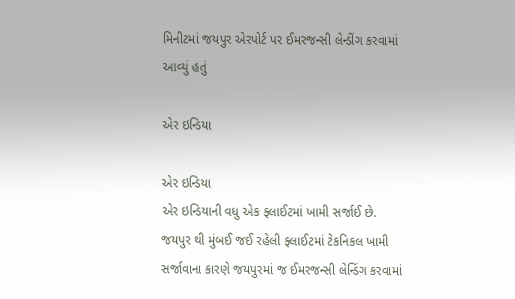મિનીટમાં જયપુર એરપોર્ટ પર ઈમરજન્સી લેન્ડીંગ કરવામાં આવ્યું હતું

એર ઇન્ડિયા

એર ઇન્ડિયા
એર ઇન્ડિયાની વધુ એક ફ્લાઈટમાં ખામી સર્જાઈ છે. જયપુર થી મુંબઈ જઈ રહેલી ફ્લાઈટમાં ટેકનિકલ ખામી સર્જાવાના કારણે જયપુરમાં જ ઈમરજન્સી લેન્ડિંગ કરવામાં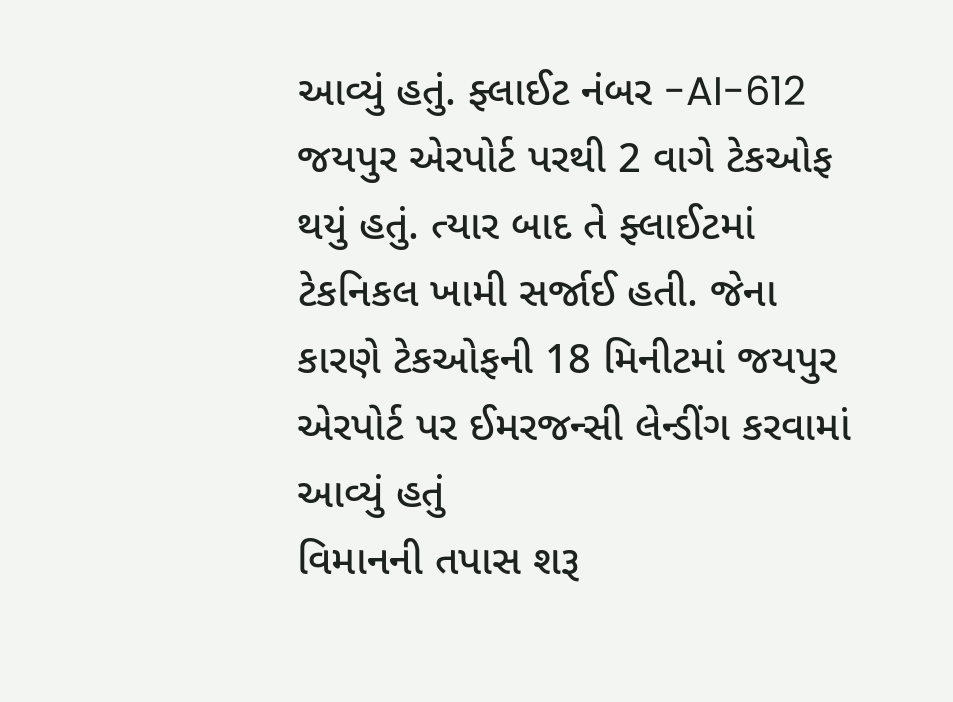આવ્યું હતું. ફ્લાઈટ નંબર -AI-612 જયપુર એરપોર્ટ પરથી 2 વાગે ટેકઓફ થયું હતું. ત્યાર બાદ તે ફ્લાઈટમાં ટેકનિકલ ખામી સર્જાઈ હતી. જેના કારણે ટેકઓફની 18 મિનીટમાં જયપુર એરપોર્ટ પર ઈમરજન્સી લેન્ડીંગ કરવામાં આવ્યું હતું
વિમાનની તપાસ શરૂ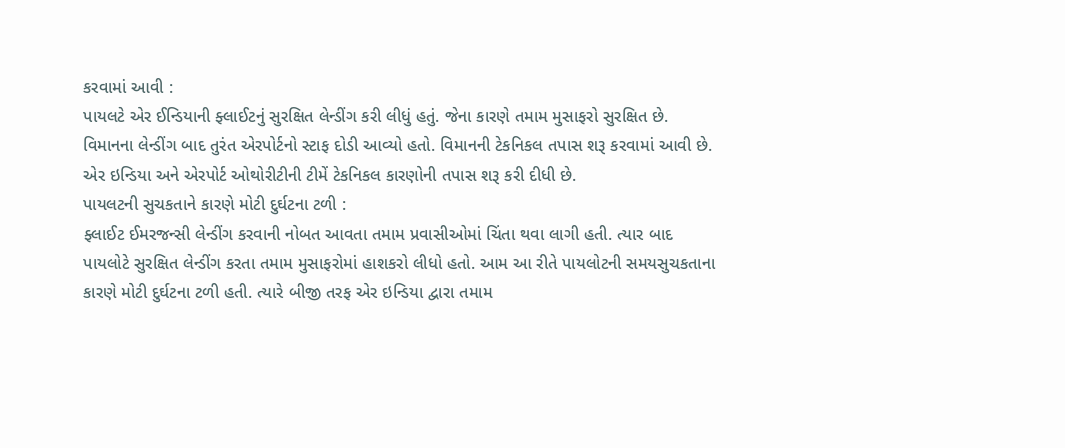કરવામાં આવી :
પાયલટે એર ઈન્ડિયાની ફ્લાઈટનું સુરક્ષિત લેન્ડીંગ કરી લીધું હતું. જેના કારણે તમામ મુસાફરો સુરક્ષિત છે. વિમાનના લેન્ડીંગ બાદ તુરંત એરપોર્ટનો સ્ટાફ દોડી આવ્યો હતો. વિમાનની ટેકનિકલ તપાસ શરૂ કરવામાં આવી છે. એર ઇન્ડિયા અને એરપોર્ટ ઓથોરીટીની ટીમેં ટેકનિકલ કારણોની તપાસ શરૂ કરી દીધી છે.
પાયલટની સુચકતાને કારણે મોટી દુર્ઘટના ટળી :
ફ્લાઈટ ઈમરજન્સી લેન્ડીંગ કરવાની નોબત આવતા તમામ પ્રવાસીઓમાં ચિંતા થવા લાગી હતી. ત્યાર બાદ પાયલોટે સુરક્ષિત લેન્ડીંગ કરતા તમામ મુસાફરોમાં હાશકરો લીધો હતો. આમ આ રીતે પાયલોટની સમયસુચકતાના કારણે મોટી દુર્ઘટના ટળી હતી. ત્યારે બીજી તરફ એર ઇન્ડિયા દ્વારા તમામ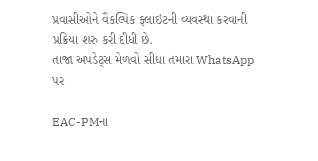પ્રવાસીઓને વૈકલ્પિક ફ્લાઇટની વ્યવસ્થા કરવાની પ્રક્રિયા શરુ કરી દીધી છે.
તાજા અપડેટ્સ મેળવો સીધા તમારા WhatsApp પર

EAC-PMના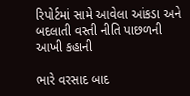રિપોર્ટમાં સામે આવેલા આંકડા અને બદલાતી વસ્તી નીતિ પાછળની આખી કહાની

ભારે વરસાદ બાદ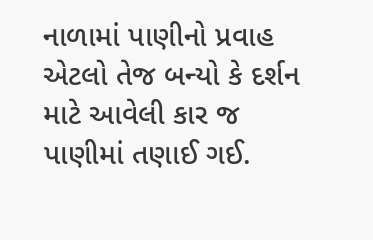નાળામાં પાણીનો પ્રવાહ એટલો તેજ બન્યો કે દર્શન માટે આવેલી કાર જ પાણીમાં તણાઈ ગઈ.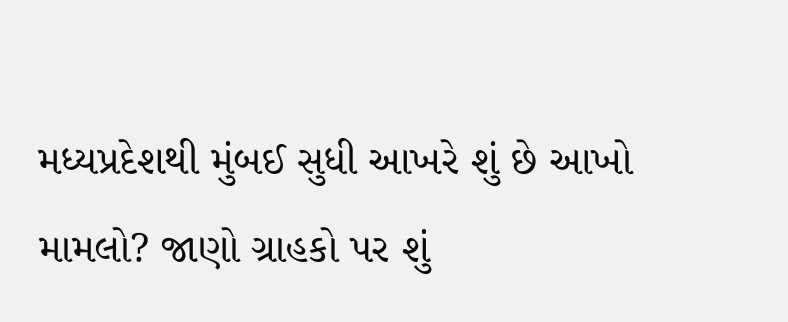મધ્યપ્રદેશથી મુંબઈ સુધી આખરે શું છે આખો મામલો? જાણો ગ્રાહકો પર શું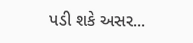પડી શકે અસર...